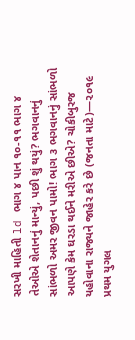સરખી માહિતી ld ભાગ ૪ પાન ૧૦-૧૧ ભાગ ૪ તેઓએ શેતાનનું માન્યું, પછી શું થયું? ભગવાનનું સાંભળો અમર જીવન પામો! ભાગ ૩ ભગવાનનું સાંભળો આપણે કેમ ઘરડા થઈને મરીએ છીએ? ચોકીબુરજ યહોવાના રાજ્યને જાહેર કરે છે (જનતા માટે)—૨૦૧૯ પ્રથમ યુગલ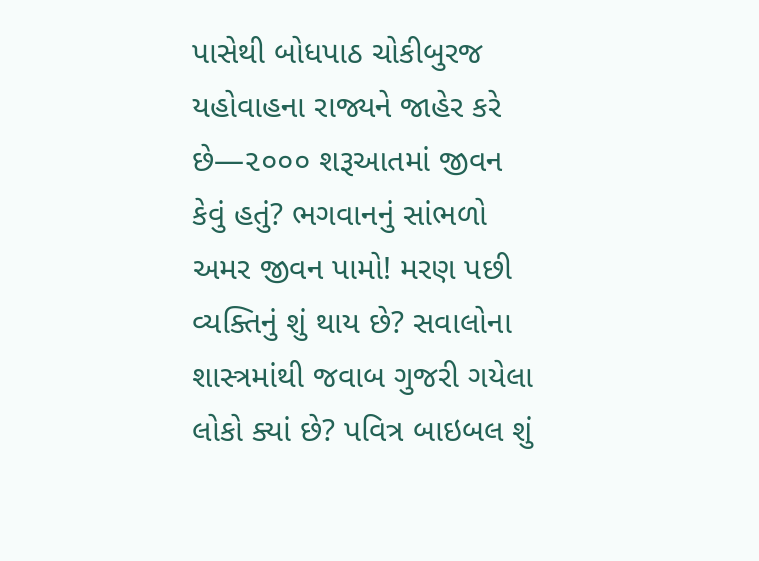પાસેથી બોધપાઠ ચોકીબુરજ યહોવાહના રાજ્યને જાહેર કરે છે—૨૦૦૦ શરૂઆતમાં જીવન કેવું હતું? ભગવાનનું સાંભળો અમર જીવન પામો! મરણ પછી વ્યક્તિનું શું થાય છે? સવાલોના શાસ્ત્રમાંથી જવાબ ગુજરી ગયેલા લોકો ક્યાં છે? પવિત્ર બાઇબલ શું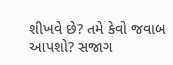શીખવે છે? તમે કેવો જવાબ આપશો? સજાગ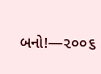બનો!—૨૦૦૬